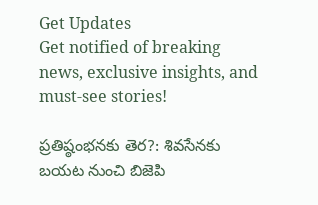Get Updates
Get notified of breaking news, exclusive insights, and must-see stories!

ప్రతిష్ఠంభనకు తెర?: శివసేనకు బయట నుంచి బిజెపి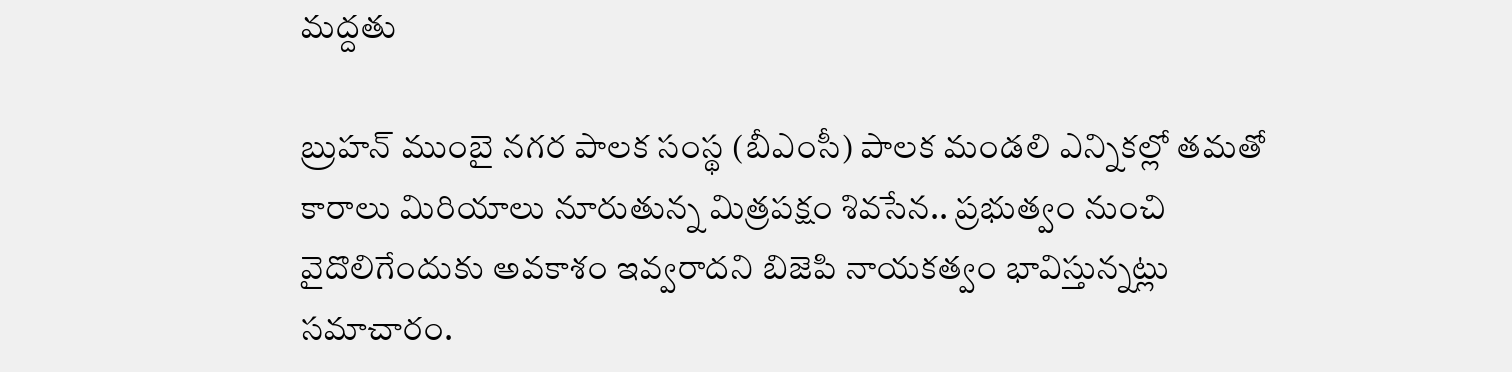మద్దతు

బ్రుహన్ ముంబై నగర పాలక సంస్థ (బీఎంసీ) పాలక మండలి ఎన్నికల్లో తమతో కారాలు మిరియాలు నూరుతున్న మిత్రపక్షం శివసేన.. ప్రభుత్వం నుంచి వైదొలిగేందుకు అవకాశం ఇవ్వరాదని బిజెపి నాయకత్వం భావిస్తున్నట్లు సమాచారం.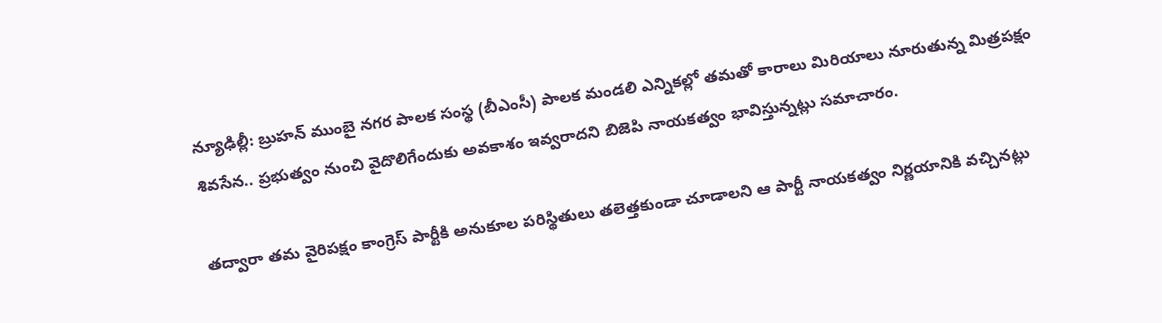న్యూఢిల్లీ: బ్రుహన్ ముంబై నగర పాలక సంస్థ (బీఎంసీ) పాలక మండలి ఎన్నికల్లో తమతో కారాలు మిరియాలు నూరుతున్న మిత్రపక్షం శివసేన.. ప్రభుత్వం నుంచి వైదొలిగేందుకు అవకాశం ఇవ్వరాదని బిజెపి నాయకత్వం భావిస్తున్నట్లు సమాచారం.

తద్వారా తమ వైరిపక్షం కాంగ్రెస్ పార్టీకి అనుకూల పరిస్థితులు తలెత్తకుండా చూడాలని ఆ పార్టీ నాయకత్వం నిర్ణయానికి వచ్చినట్లు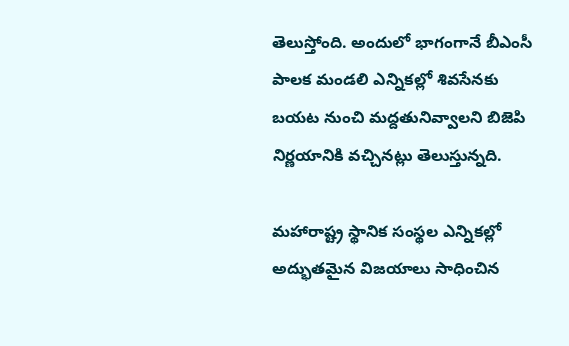తెలుస్తోంది. అందులో భాగంగానే బీఎంసీ పాలక మండలి ఎన్నికల్లో శివసేనకు బయట నుంచి మద్దతునివ్వాలని బిజెపి నిర్ణయానికి వచ్చినట్లు తెలుస్తున్నది.

మహారాష్ట్ర స్థానిక సంస్థల ఎన్నికల్లో అద్భుతమైన విజయాలు సాధించిన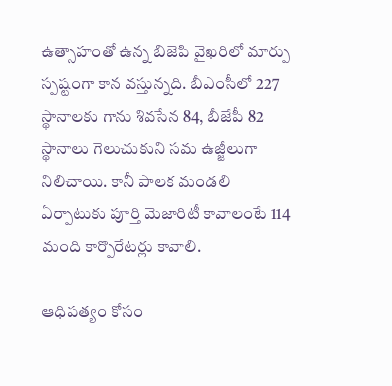ఉత్సాహంతో ఉన్న బిజెపి వైఖరిలో మార్పు స్పష్టంగా కాన వస్తున్నది. బీఎంసీలో 227 స్థానాలకు గాను శివసేన 84, బీజేపీ 82 స్థానాలు గెలుచుకుని సమ ఉజ్జీలుగా నిలిచాయి. కానీ పాలక మండలి ఏర్పాటుకు పూర్తి మెజారిటీ కావాలంటే 114 మంది కార్పొరేటర్లు కావాలి.

ఆధిపత్యం కోసం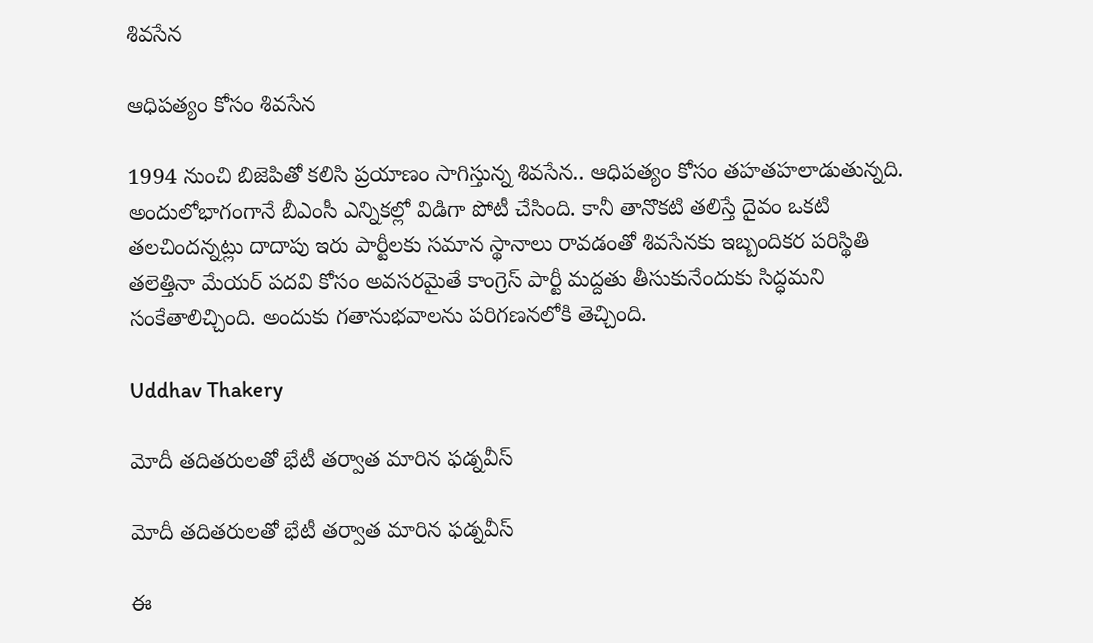శివసేన

ఆధిపత్యం కోసం శివసేన

1994 నుంచి బిజెపితో కలిసి ప్రయాణం సాగిస్తున్న శివసేన.. ఆధిపత్యం కోసం తహతహలాడుతున్నది. అందులోభాగంగానే బీఎంసీ ఎన్నికల్లో విడిగా పోటీ చేసింది. కానీ తానొకటి తలిస్తే దైవం ఒకటి తలచిందన్నట్లు దాదాపు ఇరు పార్టీలకు సమాన స్థానాలు రావడంతో శివసేనకు ఇబ్బందికర పరిస్థితి తలెత్తినా మేయర్ పదవి కోసం అవసరమైతే కాంగ్రెస్ పార్టీ మద్దతు తీసుకునేందుకు సిద్ధమని సంకేతాలిచ్చింది. అందుకు గతానుభవాలను పరిగణనలోకి తెచ్చింది.

Uddhav Thakery

మోదీ తదితరులతో భేటీ తర్వాత మారిన ఫడ్నవీస్

మోదీ తదితరులతో భేటీ తర్వాత మారిన ఫడ్నవీస్

ఈ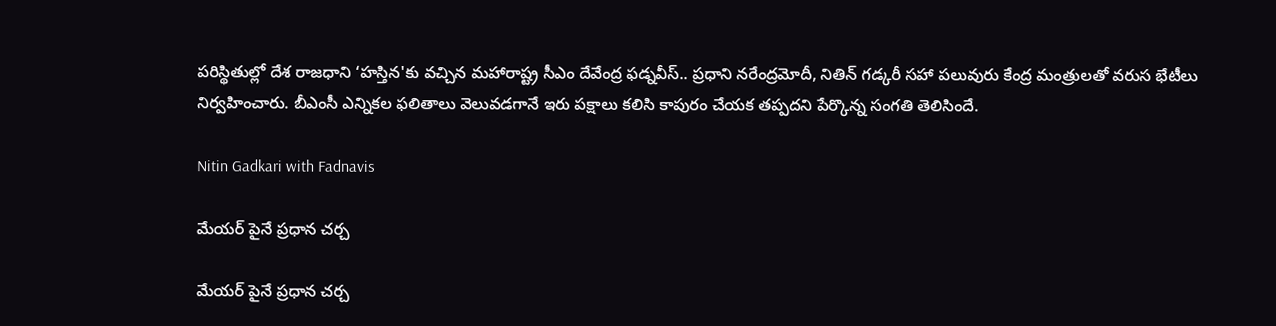పరిస్థితుల్లో దేశ రాజధాని ‘హస్తిన'కు వచ్చిన మహారాష్ట్ర సీఎం దేవేంద్ర ఫడ్నవీస్.. ప్రధాని నరేంద్రమోదీ, నితిన్ గడ్కరీ సహా పలువురు కేంద్ర మంత్రులతో వరుస భేటీలు నిర్వహించారు. బీఎంసీ ఎన్నికల ఫలితాలు వెలువడగానే ఇరు పక్షాలు కలిసి కాపురం చేయక తప్పదని పేర్కొన్న సంగతి తెలిసిందే.

Nitin Gadkari with Fadnavis

మేయర్ పైనే ప్రధాన చర్చ

మేయర్ పైనే ప్రధాన చర్చ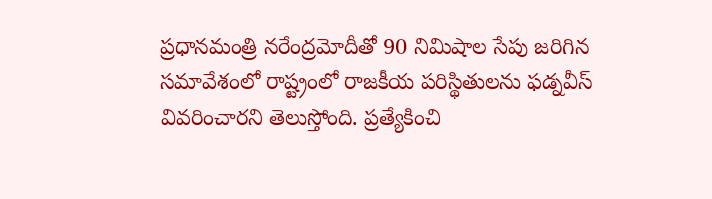ప్రధానమంత్రి నరేంద్రమోదీతో 90 నిమిషాల సేపు జరిగిన సమావేశంలో రాష్ట్రంలో రాజకీయ పరిస్థితులను ఫడ్నవీస్ వివరించారని తెలుస్తోంది. ప్రత్యేకించి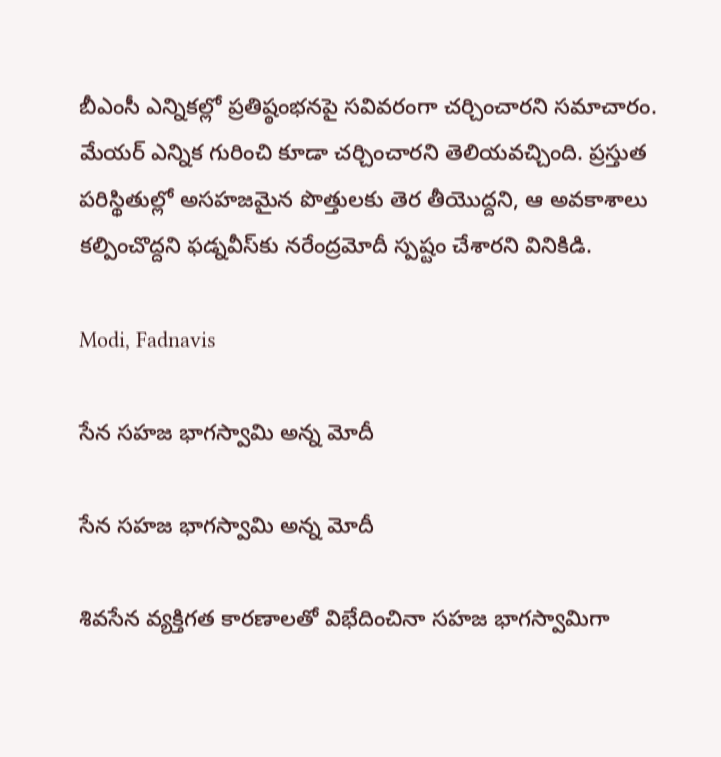బీఎంసీ ఎన్నికల్లో ప్రతిష్ఠంభనపై సవివరంగా చర్చించారని సమాచారం. మేయర్ ఎన్నిక గురించి కూడా చర్చించారని తెలియవచ్చింది. ప్రస్తుత పరిస్థితుల్లో అసహజమైన పొత్తులకు తెర తీయొద్దని, ఆ అవకాశాలు కల్పించొద్దని ఫడ్నవీస్‌కు నరేంద్రమోదీ స్పష్టం చేశారని వినికిడి.

Modi, Fadnavis

సేన సహజ భాగస్వామి అన్న మోదీ

సేన సహజ భాగస్వామి అన్న మోదీ

శివసేన వ్యక్తిగత కారణాలతో విభేదించినా సహజ భాగస్వామిగా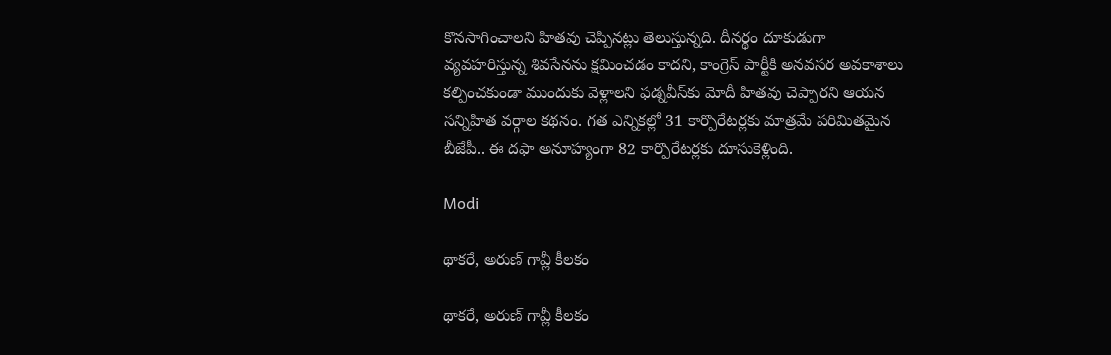కొనసాగించాలని హితవు చెప్పినట్లు తెలుస్తున్నది. దీనర్థం దూకుడుగా వ్యవహరిస్తున్న శివసేనను క్షమించడం కాదని, కాంగ్రెస్ పార్టీకి అనవసర అవకాశాలు కల్పించకుండా ముందుకు వెళ్లాలని ఫడ్నవీస్‌కు మోదీ హితవు చెప్పారని ఆయన సన్నిహిత వర్గాల కథనం. గత ఎన్నికల్లో 31 కార్పొరేటర్లకు మాత్రమే పరిమితమైన బీజేపీ.. ఈ దఫా అనూహ్యంగా 82 కార్పొరేటర్లకు దూసుకెళ్లింది.

Modi

థాకరే, అరుణ్ గావ్లీ కీలకం

థాకరే, అరుణ్ గావ్లీ కీలకం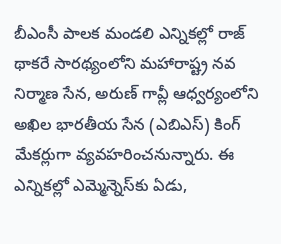బీఎంసీ పాలక మండలి ఎన్నికల్లో రాజ్ థాకరే సారథ్యంలోని మహారాష్ట్ర నవ నిర్మాణ సేన, అరుణ్ గావ్లీ ఆధ్వర్యంలోని అఖిల భారతీయ సేన (ఎబిఎస్) కింగ్ మేకర్లుగా వ్యవహరించనున్నారు. ఈ ఎన్నికల్లో ఎమ్మెన్నెస్‌కు ఏడు,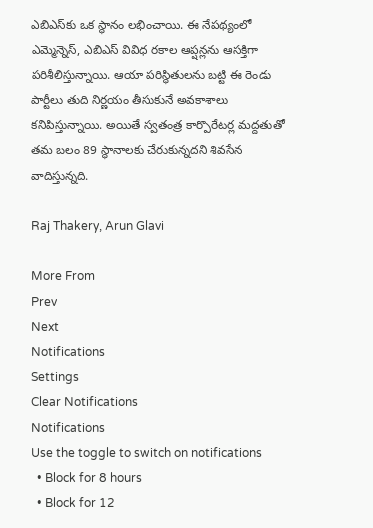ఎబిఎస్‌కు ఒక స్థానం లభించాయి. ఈ నేపథ్యంలో ఎమ్మెన్నెస్, ఎబిఎస్ వివిధ రకాల ఆప్షన్లను ఆసక్తిగా పరిశీలిస్తున్నాయి. ఆయా పరిస్థితులను బట్టి ఈ రెండు పార్టీలు తుది నిర్ణయం తీసుకునే అవకాశాలు కనిపిస్తున్నాయి. అయితే స్వతంత్ర కార్పొరేటర్ల మద్దతుతో తమ బలం 89 స్థానాలకు చేరుకున్నదని శివసేన వాదిస్తున్నది.

Raj Thakery, Arun Glavi

More From
Prev
Next
Notifications
Settings
Clear Notifications
Notifications
Use the toggle to switch on notifications
  • Block for 8 hours
  • Block for 12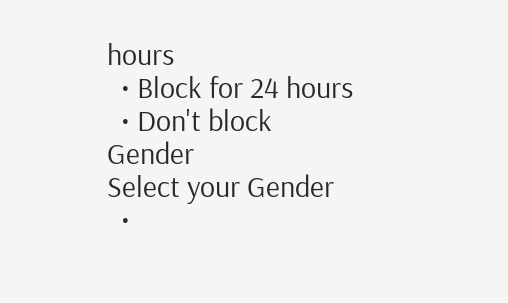hours
  • Block for 24 hours
  • Don't block
Gender
Select your Gender
  •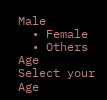Male
  • Female
  • Others
Age
Select your Age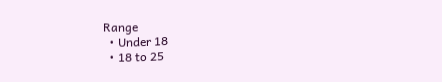Range
  • Under 18
  • 18 to 25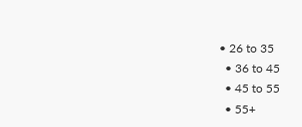• 26 to 35
  • 36 to 45
  • 45 to 55
  • 55+